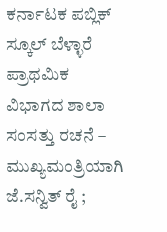ಕರ್ನಾಟಕ ಪಬ್ಲಿಕ್ ಸ್ಕೂಲ್ ಬೆಳ್ಳಾರೆ ಪ್ರಾಥಮಿಕ ವಿಭಾಗದ ಶಾಲಾ ಸಂಸತ್ತು ರಚನೆ – ಮುಖ್ಯಮಂತ್ರಿಯಾಗಿ ಜೆ.ಸನ್ವಿತ್ ರೈ ;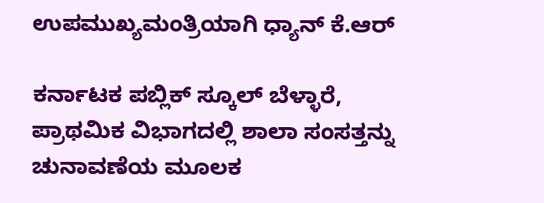ಉಪಮುಖ್ಯಮಂತ್ರಿಯಾಗಿ ಧ್ಯಾನ್ ಕೆ.ಆರ್

ಕರ್ನಾಟಕ ಪಬ್ಲಿಕ್ ಸ್ಕೂಲ್ ಬೆಳ್ಳಾರೆ, ಪ್ರಾಥಮಿಕ ವಿಭಾಗದಲ್ಲಿ ಶಾಲಾ ಸಂಸತ್ತನ್ನು ಚುನಾವಣೆಯ ಮೂಲಕ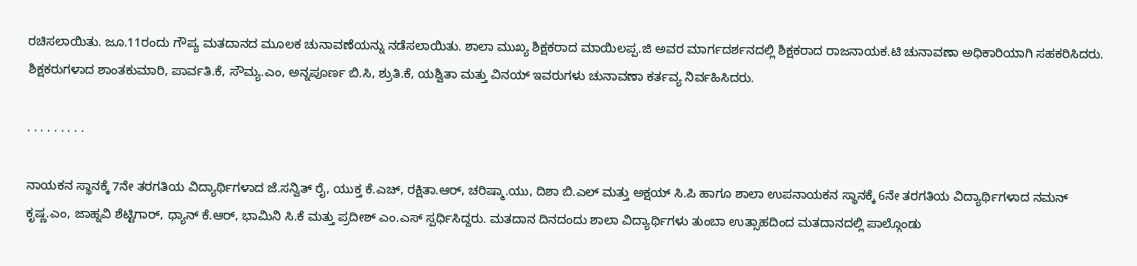ರಚಿಸಲಾಯಿತು. ಜೂ.11ರಂದು ಗೌಪ್ಯ ಮತದಾನದ ಮೂಲಕ ಚುನಾವಣೆಯನ್ನು ನಡೆಸಲಾಯಿತು. ಶಾಲಾ ಮುಖ್ಯ ಶಿಕ್ಷಕರಾದ ಮಾಯಿಲಪ್ಪ.ಜಿ ಅವರ ಮಾರ್ಗದರ್ಶನದಲ್ಲಿ ಶಿಕ್ಷಕರಾದ ರಾಜನಾಯಕ.ಟಿ ಚುನಾವಣಾ ಅಧಿಕಾರಿಯಾಗಿ ಸಹಕರಿಸಿದರು. ಶಿಕ್ಷಕರುಗಳಾದ ಶಾಂತಕುಮಾರಿ, ಪಾರ್ವತಿ.ಕೆ, ಸೌಮ್ಯ.ಎಂ, ಅನ್ನಪೂರ್ಣ ಬಿ.ಸಿ, ಶ್ರುತಿ.ಕೆ, ಯಶ್ವಿತಾ ಮತ್ತು ವಿನಯ್ ಇವರುಗಳು ಚುನಾವಣಾ ಕರ್ತವ್ಯ ನಿರ್ವಹಿಸಿದರು.

. . . . . . . . .

ನಾಯಕನ ಸ್ಥಾನಕ್ಕೆ 7ನೇ ತರಗತಿಯ ವಿದ್ಯಾರ್ಥಿಗಳಾದ ಜೆ.ಸನ್ವಿತ್ ರೈ, ಯುಕ್ತ ಕೆ.ಎಚ್, ರಕ್ಷಿತಾ.ಆರ್, ಚರಿಷ್ಮಾ.ಯು, ದಿಶಾ ಬಿ.ಎಲ್ ಮತ್ತು ಅಕ್ಷಯ್ ಸಿ.ಪಿ ಹಾಗೂ ಶಾಲಾ ಉಪನಾಯಕನ ಸ್ಥಾನಕ್ಕೆ 6ನೇ ತರಗತಿಯ ವಿದ್ಯಾರ್ಥಿಗಳಾದ ನಮನ್ ಕೃಷ್ಣ.ಎಂ, ಜಾಹ್ನವಿ ಶೆಟ್ಟಿಗಾರ್, ಧ್ಯಾನ್ ಕೆ.ಆರ್, ಭಾಮಿನಿ ಸಿ.ಕೆ ಮತ್ತು ಪ್ರದೀಶ್ ಎಂ.ಎಸ್ ಸ್ಪರ್ಧಿಸಿದ್ದರು. ಮತದಾನ ದಿನದಂದು ಶಾಲಾ ವಿದ್ಯಾರ್ಥಿಗಳು ತುಂಬಾ ಉತ್ಸಾಹದಿಂದ ಮತದಾನದಲ್ಲಿ ಪಾಲ್ಗೊಂಡು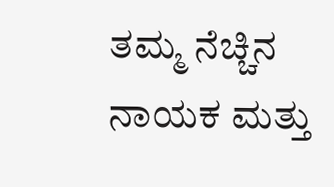ತಮ್ಮ ನೆಚ್ಚಿನ ನಾಯಕ ಮತ್ತು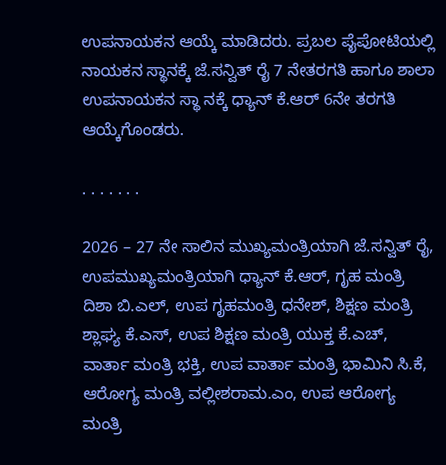ಉಪನಾಯಕನ ಆಯ್ಕೆ ಮಾಡಿದರು. ಪ್ರಬಲ ಪೈಪೋಟಿಯಲ್ಲಿ ನಾಯಕನ ಸ್ಥಾನಕ್ಕೆ ಜೆ.ಸನ್ವಿತ್ ರೈ 7 ನೇತರಗತಿ ಹಾಗೂ ಶಾಲಾ ಉಪನಾಯಕನ ಸ್ಥಾ ನಕ್ಕೆ ಧ್ಯಾನ್ ಕೆ.ಆರ್ 6ನೇ ತರಗತಿ ಆಯ್ಕೆಗೊಂಡರು.

. . . . . . .

2026 – 27 ನೇ ಸಾಲಿನ ಮುಖ್ಯಮಂತ್ರಿಯಾಗಿ ಜೆ.ಸನ್ವಿತ್ ರೈ, ಉಪಮುಖ್ಯಮಂತ್ರಿಯಾಗಿ ಧ್ಯಾನ್ ಕೆ.ಆರ್, ಗೃಹ ಮಂತ್ರಿ ದಿಶಾ ಬಿ.ಎಲ್, ಉಪ ಗೃಹಮಂತ್ರಿ ಧನೇಶ್, ಶಿಕ್ಷಣ ಮಂತ್ರಿ ಶ್ಲಾಘ್ಯ ಕೆ.ಎಸ್, ಉಪ ಶಿಕ್ಷಣ ಮಂತ್ರಿ ಯುಕ್ತ ಕೆ.ಎಚ್, ವಾರ್ತಾ ಮಂತ್ರಿ ಭಕ್ತಿ, ಉಪ ವಾರ್ತಾ ಮಂತ್ರಿ ಭಾಮಿನಿ ಸಿ.ಕೆ, ಆರೋಗ್ಯ ಮಂತ್ರಿ ವಲ್ಲೀಶರಾಮ.ಎಂ, ಉಪ ಆರೋಗ್ಯ ಮಂತ್ರಿ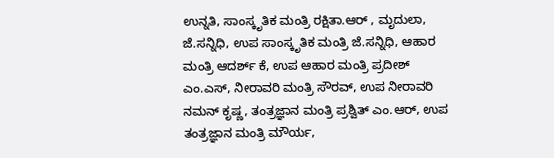ಉನ್ನತಿ, ಸಾಂಸ್ಕೃತಿಕ ಮಂತ್ರಿ ರಕ್ಷಿತಾ.ಆರ್ , ಮೃದುಲಾ, ಜೆ.ಸನ್ನಿಧಿ, ಉಪ ಸಾಂಸ್ಕೃತಿಕ ಮಂತ್ರಿ ಜೆ.ಸನ್ನಿಧಿ, ಆಹಾರ ಮಂತ್ರಿ ಆದರ್ಶ್ ಕೆ, ಉಪ ಆಹಾರ ಮಂತ್ರಿ ಪ್ರದೀಶ್ ಎಂ.ಎಸ್, ನೀರಾವರಿ ಮಂತ್ರಿ ಸೌರವ್, ಉಪ ನೀರಾವರಿ ನಮನ್ ಕೃಷ್ಣ, ತಂತ್ರಜ್ಞಾನ ಮಂತ್ರಿ ಪ್ರಶ್ವಿತ್ ಎಂ.ಆರ್, ಉಪ ತಂತ್ರಜ್ಞಾನ ಮಂತ್ರಿ ಮೌರ್ಯ,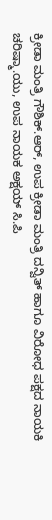ಕ್ರೀಡಾ ಮಂತ್ರಿ ಗೌಶಿಕ್.ಆರ್, ಉಪ ಕ್ರೀಡಾ ಮಂತ್ರಿ ದನ್ವಿತ್ ಹಾಗೂ ವಿರೋಧ ಪಕ್ಷದ ನಾಯಕಿ ಚರಿಷ್ಮಾ.ಯು‌, ಉಪ ನಾಯಕ ಅಕ್ಷಯ್ ಸಿ.ಪಿ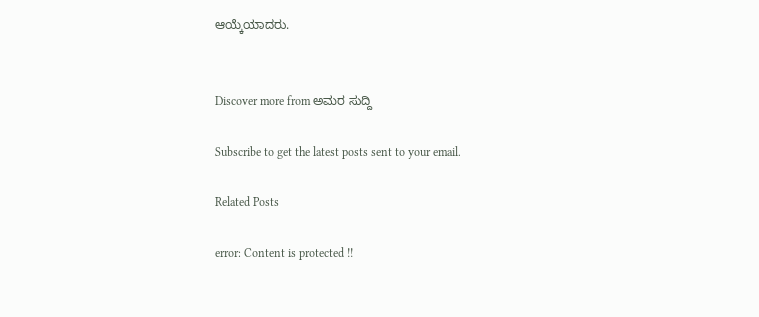ಆಯ್ಕೆಯಾದರು.


Discover more from ಅಮರ ಸುದ್ದಿ

Subscribe to get the latest posts sent to your email.

Related Posts

error: Content is protected !!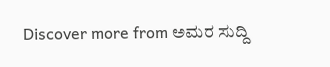Discover more from ಅಮರ ಸುದ್ದಿ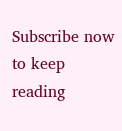Subscribe now to keep reading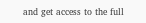and get access to the full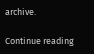archive.

Continue reading